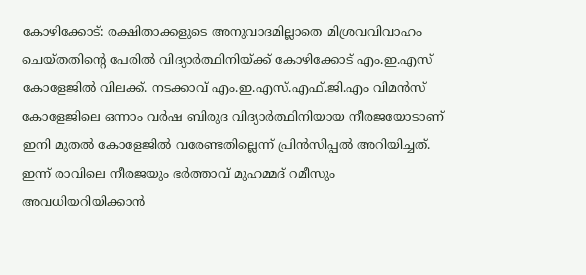കോഴിക്കോട്: രക്ഷിതാക്കളുടെ അനുവാദമില്ലാതെ മിശ്രവവിവാഹം ചെയ്തതിന്റെ പേരില്‍ വിദ്യാര്‍ത്ഥിനിയ്ക്ക് കോഴിക്കോട് എം.ഇ.എസ് കോളേജില്‍ വിലക്ക്. നടക്കാവ് എം.ഇ.എസ്.എഫ്.ജി.എം വിമന്‍സ് കോളേജിലെ ഒന്നാം വര്‍ഷ ബിരുദ വിദ്യാര്‍ത്ഥിനിയായ നീരജയോടാണ് ഇനി മുതല്‍ കോളേജില്‍ വരേണ്ടതില്ലെന്ന് പ്രിന്‍സിപ്പല്‍ അറിയിച്ചത്. ഇന്ന് രാവിലെ നീരജയും ഭര്‍ത്താവ് മുഹമ്മദ് റമീസും അവധിയറിയിക്കാന്‍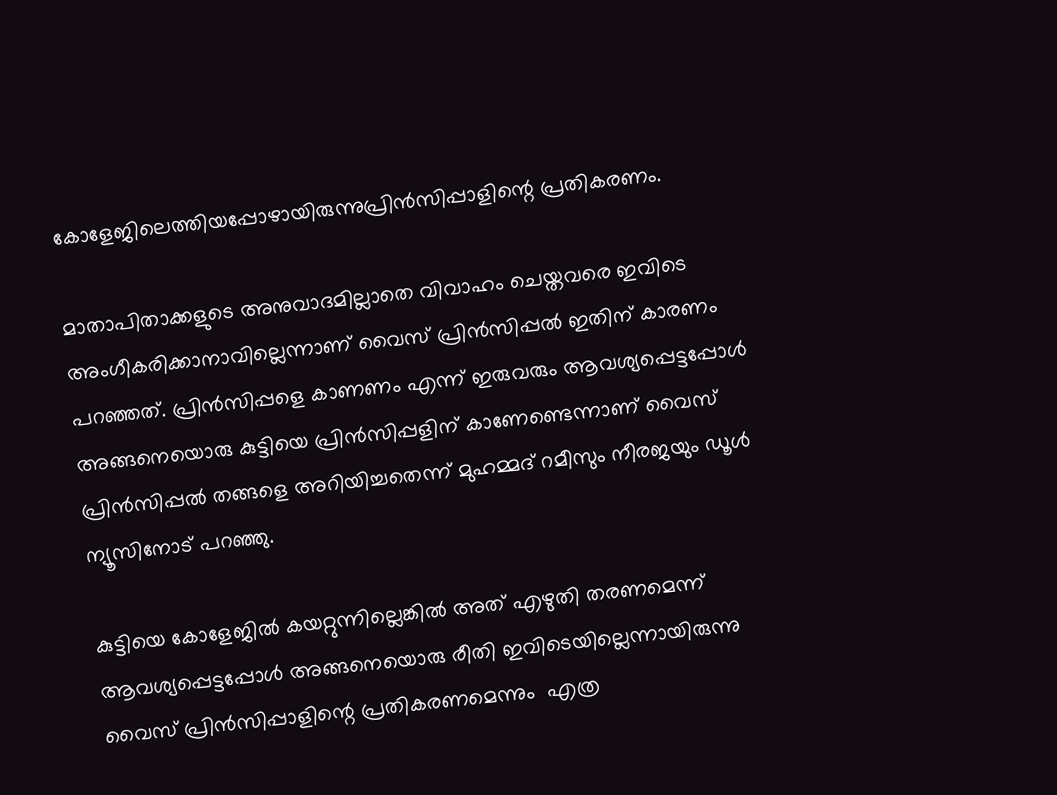കോളേജിലെത്തിയപ്പോഴായിരുന്നുപ്രിന്‍സിപ്പാളിന്റെ പ്രതികരണം.

മാതാപിതാക്കളുടെ അനുവാദമില്ലാതെ വിവാഹം ചെയ്തവരെ ഇവിടെ അംഗീകരിക്കാനാവില്ലെന്നാണ് വൈസ് പ്രിന്‍സിപ്പല്‍ ഇതിന് കാരണം പറഞ്ഞത്. പ്രിന്‍സിപ്പളെ കാണണം എന്ന് ഇരുവരും ആവശ്യപ്പെട്ടപ്പോള്‍ അങ്ങനെയൊരു കുട്ടിയെ പ്രിന്‍സിപ്പളിന് കാണേണ്ടെന്നാണ് വൈസ് പ്രിന്‍സിപ്പല്‍ തങ്ങളെ അറിയിച്ചതെന്ന് മുഹമ്മദ് റമീസും നീരജയും ഡൂള്‍ ന്യൂസിനോട് പറഞ്ഞു.

കുട്ടിയെ കോളേജില്‍ കയറ്റുന്നില്ലെങ്കില്‍ അത് എഴുതി തരണമെന്ന് ആവശ്യപ്പെട്ടപ്പോള്‍ അങ്ങനെയൊരു രീതി ഇവിടെയില്ലെന്നായിരുന്നു വൈസ് പ്രിന്‍സിപ്പാളിന്റെ പ്രതികരണമെന്നും  എത്ര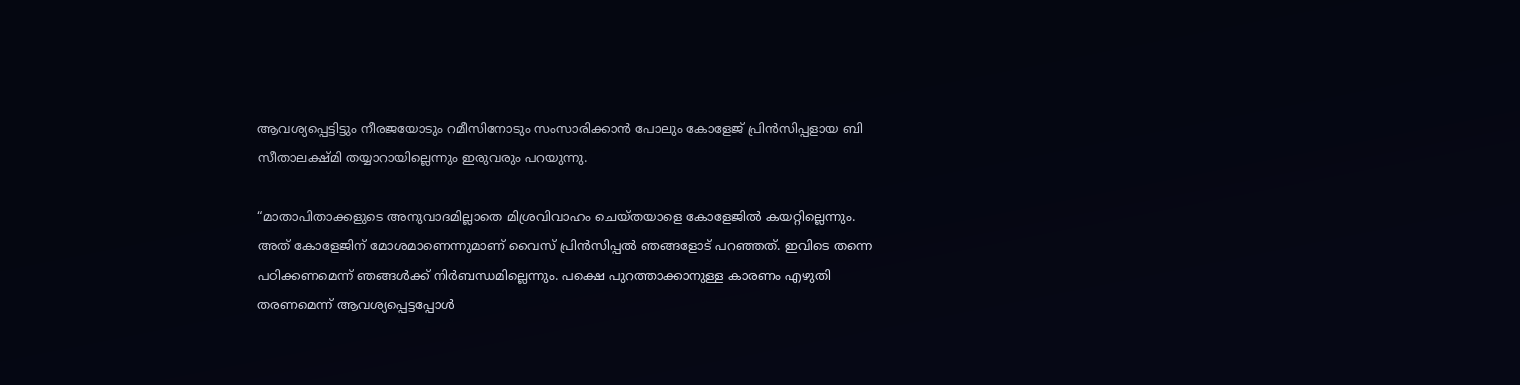ആവശ്യപ്പെട്ടിട്ടും നീരജയോടും റമീസിനോടും സംസാരിക്കാന്‍ പോലും കോളേജ് പ്രിന്‍സിപ്പളായ ബി സീതാലക്ഷ്മി തയ്യാറായില്ലെന്നും ഇരുവരും പറയുന്നു.

“മാതാപിതാക്കളുടെ അനുവാദമില്ലാതെ മിശ്രവിവാഹം ചെയ്തയാളെ കോളേജില്‍ കയറ്റില്ലെന്നും. അത് കോളേജിന് മോശമാണെന്നുമാണ് വൈസ് പ്രിന്‍സിപ്പല്‍ ഞങ്ങളോട് പറഞ്ഞത്. ഇവിടെ തന്നെ പഠിക്കണമെന്ന് ഞങ്ങള്‍ക്ക് നിര്‍ബന്ധമില്ലെന്നും. പക്ഷെ പുറത്താക്കാനുള്ള കാരണം എഴുതി തരണമെന്ന് ആവശ്യപ്പെട്ടപ്പോള്‍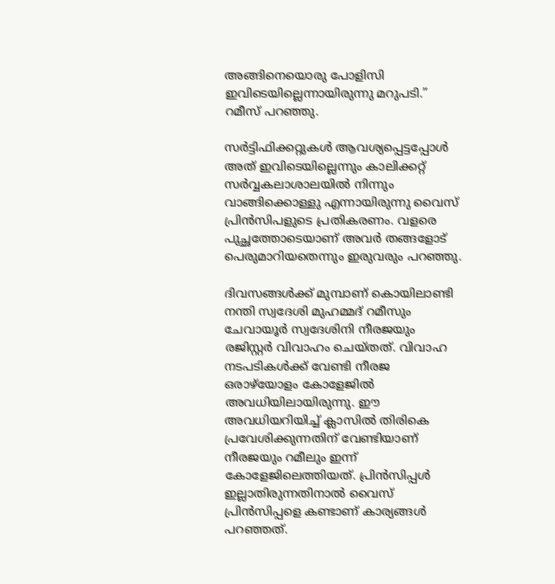അങ്ങിനെയൊരു പോളിസി ഇവിടെയില്ലെന്നായിരുന്നു മറുപടി.” റമീസ് പറഞ്ഞു.

സര്‍ട്ടിഫിക്കറ്റുകള്‍ ആവശ്യപ്പെട്ടപ്പോള്‍ അത് ഇവിടെയില്ലെന്നും കാലിക്കറ്റ് സര്‍വ്വകലാശാലയില്‍ നിന്നും വാങ്ങിക്കൊള്ളു എന്നായിരുന്നു വൈസ് പ്രിന്‍സിപളുടെ പ്രതികരണം. വളരെ പുച്ഛത്തോടെയാണ് അവര്‍ തങ്ങളോട് പെരുമാറിയതെന്നും ഇരുവരും പറഞ്ഞു.

ദിവസങ്ങള്‍ക്ക് മുമ്പാണ് കൊയിലാണ്ടി നന്തി സ്വദേശി മുഹമ്മദ് റമീസും ചേവായൂര്‍ സ്വദേശിനി നീരജയും രജിസ്റ്റര്‍ വിവാഹം ചെയ്തത്. വിവാഹ നടപടികള്‍ക്ക് വേണ്ടി നീരജ ഒരാഴ്‌യോളം കോളേജില്‍ അവധിയിലായിരുന്നു. ഈ അവധിയറിയിച്ച് ക്ലാസില്‍ തിരികെ പ്രവേശിക്കുന്നതിന് വേണ്ടിയാണ് നീരജയും റമീലും ഇന്ന് കോളേജിലെത്തിയത്. പ്രിന്‍സിപ്പള്‍ ഇല്ലാതിരുന്നതിനാല്‍ വൈസ് പ്രിന്‍സിപ്പളെ കണ്ടാണ് കാര്യങ്ങള്‍ പറഞ്ഞത്.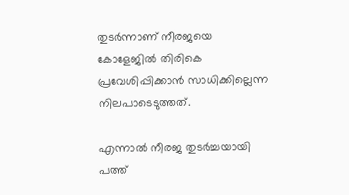തുടര്‍ന്നാണ് നീരജയെ കോളേജില്‍ തിരികെ പ്രവേശിപ്പിക്കാന്‍ സാധിക്കില്ലെന്ന നിലപാടെടുത്തത്.

എന്നാല്‍ നീരജ തുടര്‍ച്ചയായി പത്ത്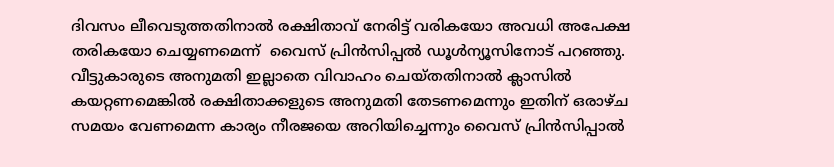ദിവസം ലീവെടുത്തതിനാല്‍ രക്ഷിതാവ് നേരിട്ട് വരികയോ അവധി അപേക്ഷ തരികയോ ചെയ്യണമെന്ന്  വൈസ് പ്രിന്‍സിപ്പല്‍ ഡൂള്‍ന്യൂസിനോട് പറഞ്ഞു. വീട്ടുകാരുടെ അനുമതി ഇല്ലാതെ വിവാഹം ചെയ്തതിനാല്‍ ക്ലാസില്‍ കയറ്റണമെങ്കില്‍ രക്ഷിതാക്കളുടെ അനുമതി തേടണമെന്നും ഇതിന് ഒരാഴ്ച സമയം വേണമെന്ന കാര്യം നീരജയെ അറിയിച്ചെന്നും വൈസ് പ്രിന്‍സിപ്പാല്‍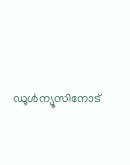ഡൂള്‍ന്യൂസിനോട്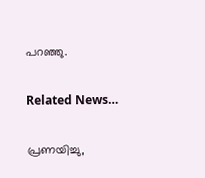പറഞ്ഞു.

Related News…

പ്രണയിച്ചു,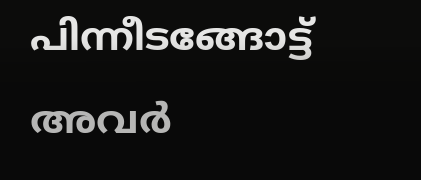പിന്നീടങ്ങോട്ട് അവര്‍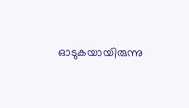ഓടുകയായിരുന്നു